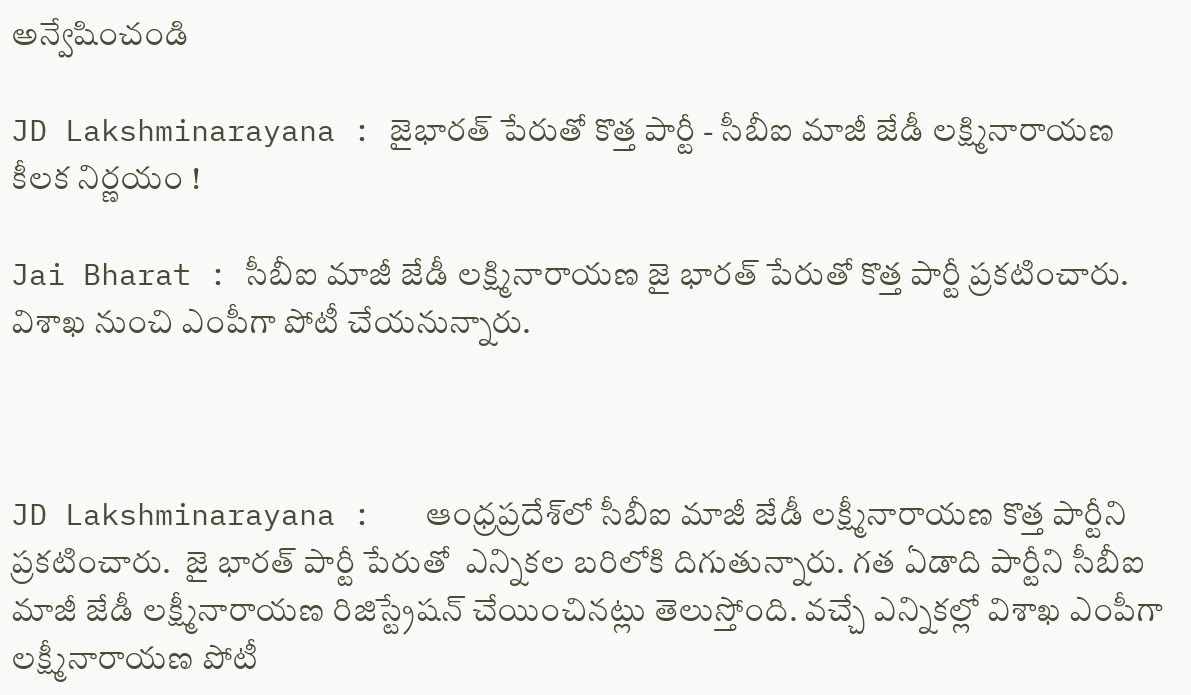అన్వేషించండి

JD Lakshminarayana : జైభారత్ పేరుతో కొత్త పార్టీ - సీబీఐ మాజీ జేడీ లక్ష్మినారాయణ కీలక నిర్ణయం !

Jai Bharat : సీబీఐ మాజీ జేడీ లక్ష్మినారాయణ జై భారత్ పేరుతో కొత్త పార్టీ ప్రకటించారు. విశాఖ నుంచి ఎంపీగా పోటీ చేయనున్నారు.



JD Lakshminarayana :   ఆంధ్రప్రదేశ్‌లో సీబీఐ మాజీ జేడీ లక్ష్మీనారాయణ కొత్త పార్టీని ప్రకటించారు.  జై భారత్ పార్టీ పేరుతో  ఎన్నికల బరిలోకి దిగుతున్నారు. గత ఏడాది పార్టీని సీబీఐ మాజీ జేడీ లక్ష్మీనారాయణ రిజిస్ట్రేషన్ చేయించినట్లు తెలుస్తోంది. వచ్చే ఎన్నికల్లో విశాఖ ఎంపీగా లక్ష్మీనారాయణ పోటీ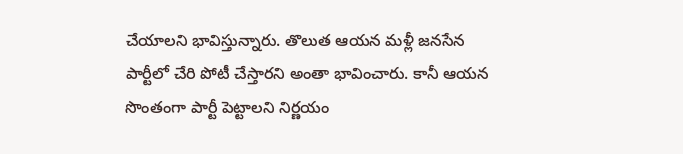చేయాలని భావిస్తున్నారు. తొలుత ఆయన మళ్లీ జనసేన పార్టీలో చేరి పోటీ చేస్తారని అంతా భావించారు. కానీ ఆయన సొంతంగా పార్టీ పెట్టాలని నిర్ణయం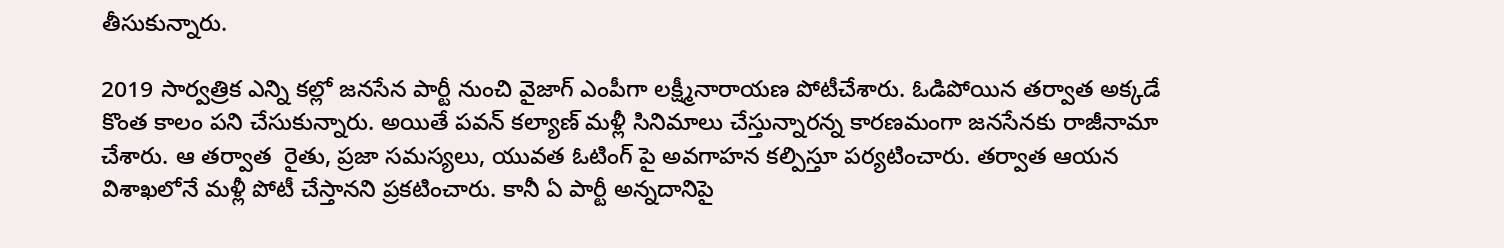తీసుకున్నారు.

2019 సార్వత్రిక ఎన్ని కల్లో జనసేన పార్టీ నుంచి వైజాగ్ ఎంపీగా లక్ష్మీనారాయణ పోటీచేశారు. ఓడిపోయిన తర్వాత అక్కడే కొంత కాలం పని చేసుకున్నారు. అయితే పవన్ కల్యాణ్ మళ్లీ సినిమాలు చేస్తున్నారన్న కారణమంగా జనసేనకు రాజీనామా చేశారు. ఆ తర్వాత  రైతు, ప్రజా సమస్యలు, యువత ఓటింగ్ పై అవగాహన కల్పిస్తూ పర్యటించారు. తర్వాత ఆయన విశాఖలోనే మళ్లీ పోటీ చేస్తానని ప్రకటించారు. కానీ ఏ పార్టీ అన్నదానిపై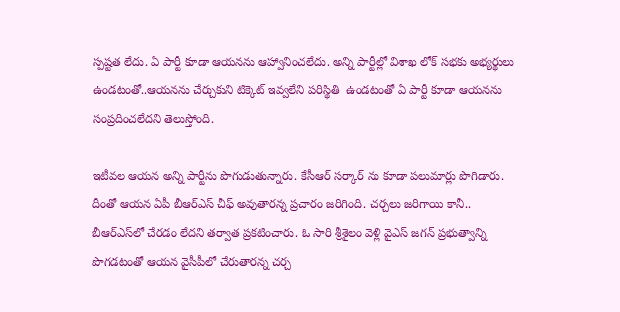స్పష్టత లేదు. ఏ పార్టీ కూడా ఆయనను ఆహ్వానించలేదు. అన్ని పార్టీల్లో విశాఖ లోక్ సభకు అభ్యర్థులు ఉండటంతో..ఆయనను చేర్చుకుని టిక్కెట్ ఇవ్వలేని పరిస్థితి  ఉండటంతో ఏ పార్టీ కూడా ఆయనను సంప్రదించలేదని తెలుస్తోంది.

ఇటీవల ఆయన అన్ని పార్టీను పొగుడుతున్నారు. కేసీఆర్ సర్కార్ ను కూడా పలుమార్లు పొగిడారు. దీంతో ఆయన ఏపీ బీఆర్ఎస్ చీఫ్ అవుతారన్న ప్రచారం జరిగింది. చర్చలు జరిగాయి కానీ.. బీఆర్ఎస్‌లో చేరడం లేదని తర్వాత ప్రకటించారు. ఓ సారి శ్రీశైలం వెళ్లి వైఎస్ జగన్ ప్రభుత్వాన్ని పొగడటంతో ఆయన వైసీపీలో చేరుతారన్న చర్చ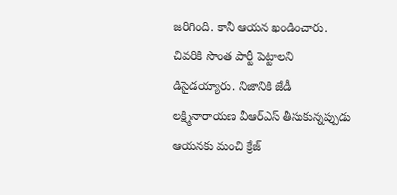జరిగింది. కానీ ఆయన ఖండించారు.  చివరికి సొంత పార్టీ పెట్టాలని డిసైడయ్యారు. నిజానికి జేడీ లక్ష్మినారాయణ వీఆర్ఎస్ తీసుకున్నప్పుడు ఆయనకు మంచి క్రేజ్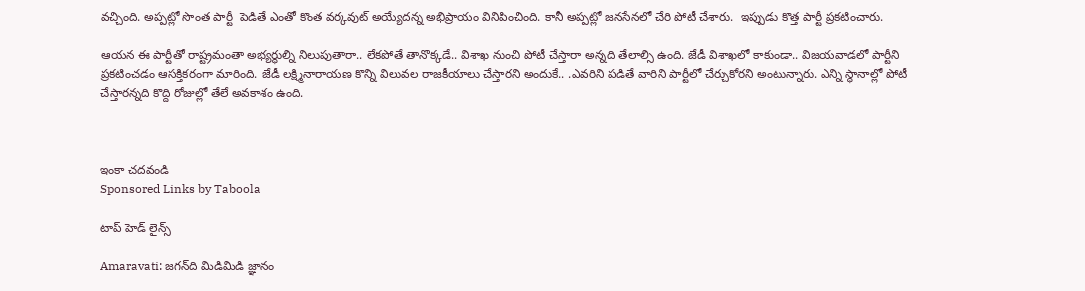వచ్చింది. అప్పట్లో సొంత పార్టీ  పెడితే ఎంతో కొంత వర్కవుట్ అయ్యేదన్న అభిప్రాయం వినిపించింది. కానీ అప్పట్లో జనసేనలో చేరి పోటీ చేశారు.  ఇప్పుడు కొత్త పార్టీ ప్రకటించారు.

ఆయన ఈ పార్టీతో రాష్ట్రమంతా అభ్యర్థుల్ని నిలుపుతారా.. లేకపోతే తానొక్కడే.. విశాఖ నుంచి పోటీ చేస్తారా అన్నది తేలాల్సి ఉంది. జేడీ విశాఖలో కాకుండా.. విజయవాడలో పార్టీని ప్రకటించడం ఆసక్తికరంగా మారింది. జేడీ లక్ష్మినారాయణ కొన్ని విలువల రాజకీయాలు చేస్తారని అందుకే.. .ఎవరిని పడితే వారిని పార్టీలో చేర్చుకోరని అంటున్నారు. ఎన్ని స్థానాల్లో పోటీ చేస్తారన్నది కొద్ది రోజుల్లో తేలే అవకాశం ఉంది.



ఇంకా చదవండి
Sponsored Links by Taboola

టాప్ హెడ్ లైన్స్

Amaravati: జగన్‌ది మిడిమిడి జ్ఞానం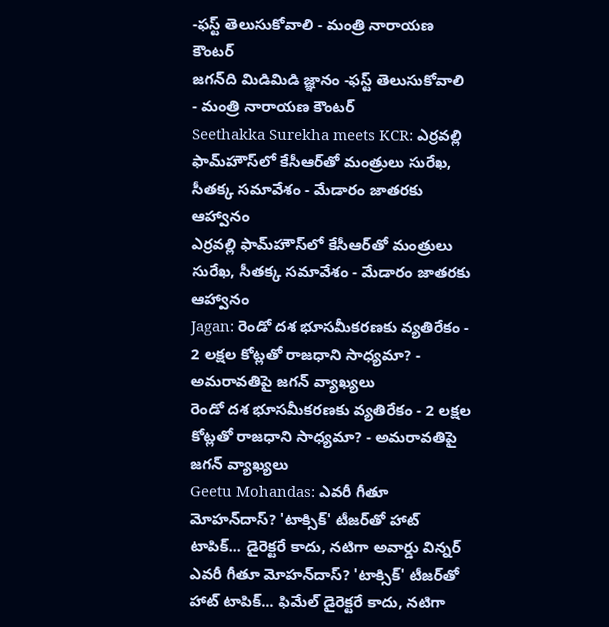-ఫస్ట్ తెలుసుకోవాలి - మంత్రి నారాయణ కౌంటర్
జగన్‌ది మిడిమిడి జ్ఞానం -ఫస్ట్ తెలుసుకోవాలి - మంత్రి నారాయణ కౌంటర్
Seethakka Surekha meets KCR: ఎర్రవల్లి ఫామ్‌హౌస్‌లో కేసీఆర్‌తో మంత్రులు సురేఖ, సీతక్క సమావేశం - మేడారం జాతరకు ఆహ్వానం
ఎర్రవల్లి ఫామ్‌హౌస్‌లో కేసీఆర్‌తో మంత్రులు సురేఖ, సీతక్క సమావేశం - మేడారం జాతరకు ఆహ్వానం
Jagan: రెండో దశ భూసమీకరణకు వ్యతిరేకం - 2 లక్షల కోట్లతో రాజధాని సాధ్యమా? - అమరావతిపై జగన్ వ్యాఖ్యలు
రెండో దశ భూసమీకరణకు వ్యతిరేకం - 2 లక్షల కోట్లతో రాజధాని సాధ్యమా? - అమరావతిపై జగన్ వ్యాఖ్యలు
Geetu Mohandas: ఎవరీ గీతూ మోహన్‌దాస్? 'టాక్సిక్' టీజర్‌తో హాట్ టాపిక్‌... డైరెక్టరే కాదు, నటిగా అవార్డు విన్నర్
ఎవరీ గీతూ మోహన్‌దాస్? 'టాక్సిక్' టీజర్‌తో హాట్ టాపిక్‌... ఫిమేల్ డైరెక్టరే కాదు, నటిగా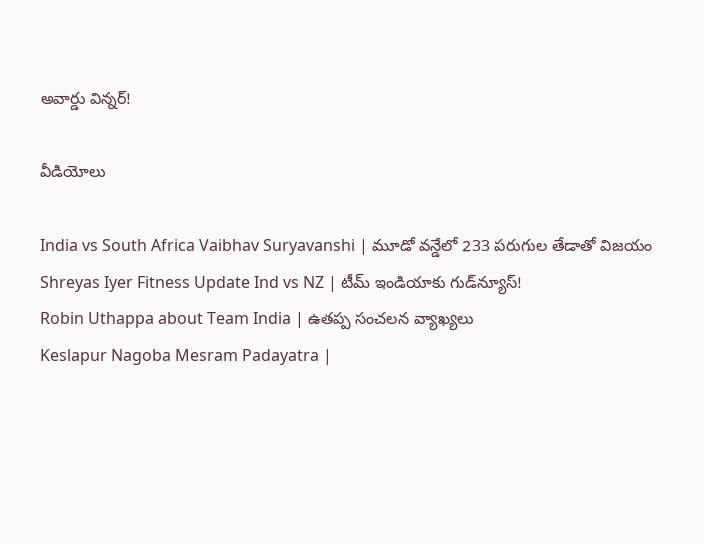అవార్డు విన్నర్!

వీడియోలు

India vs South Africa Vaibhav Suryavanshi | మూడో వన్డేలో 233 పరుగుల తేడాతో విజయం
Shreyas Iyer Fitness Update Ind vs NZ | టీమ్ ఇండియాకు గుడ్‌న్యూస్!
Robin Uthappa about Team India | ఉత‌ప్ప సంచ‌ల‌న వ్యాఖ్య‌లు
Keslapur Nagoba Mesram Padayatra |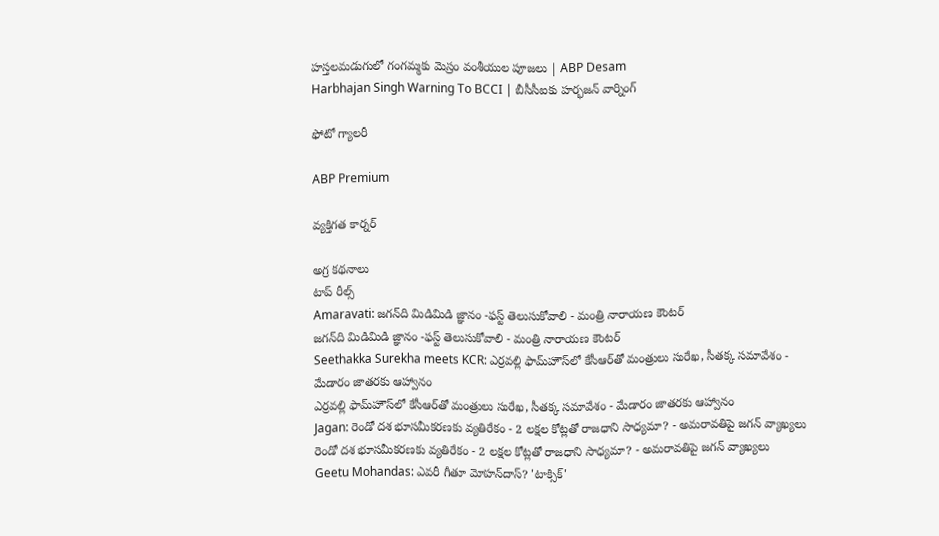హస్తలమడుగులో గంగమ్మకు మెస్రం వంశీయుల పూజలు | ABP Desam
Harbhajan Singh Warning To BCCI | బీసీసీఐకు హర్భజన్ వార్నింగ్

ఫోటో గ్యాలరీ

ABP Premium

వ్యక్తిగత కార్నర్

అగ్ర కథనాలు
టాప్ రీల్స్
Amaravati: జగన్‌ది మిడిమిడి జ్ఞానం -ఫస్ట్ తెలుసుకోవాలి - మంత్రి నారాయణ కౌంటర్
జగన్‌ది మిడిమిడి జ్ఞానం -ఫస్ట్ తెలుసుకోవాలి - మంత్రి నారాయణ కౌంటర్
Seethakka Surekha meets KCR: ఎర్రవల్లి ఫామ్‌హౌస్‌లో కేసీఆర్‌తో మంత్రులు సురేఖ, సీతక్క సమావేశం - మేడారం జాతరకు ఆహ్వానం
ఎర్రవల్లి ఫామ్‌హౌస్‌లో కేసీఆర్‌తో మంత్రులు సురేఖ, సీతక్క సమావేశం - మేడారం జాతరకు ఆహ్వానం
Jagan: రెండో దశ భూసమీకరణకు వ్యతిరేకం - 2 లక్షల కోట్లతో రాజధాని సాధ్యమా? - అమరావతిపై జగన్ వ్యాఖ్యలు
రెండో దశ భూసమీకరణకు వ్యతిరేకం - 2 లక్షల కోట్లతో రాజధాని సాధ్యమా? - అమరావతిపై జగన్ వ్యాఖ్యలు
Geetu Mohandas: ఎవరీ గీతూ మోహన్‌దాస్? 'టాక్సిక్'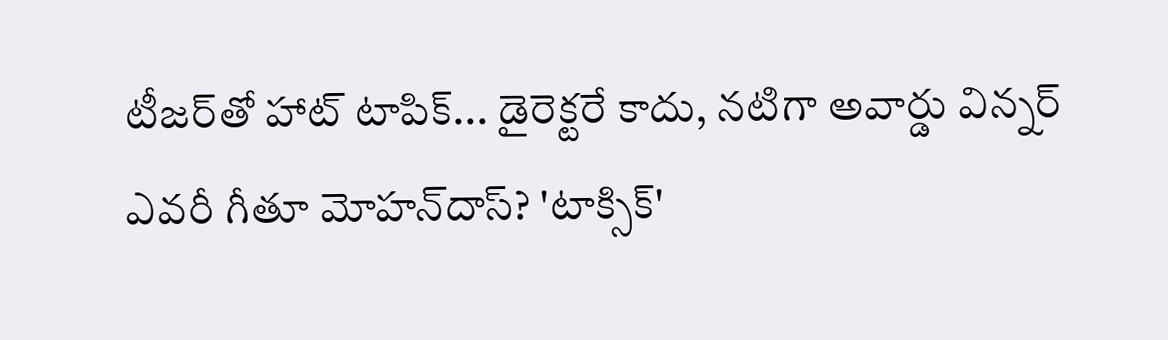టీజర్‌తో హాట్ టాపిక్‌... డైరెక్టరే కాదు, నటిగా అవార్డు విన్నర్
ఎవరీ గీతూ మోహన్‌దాస్? 'టాక్సిక్'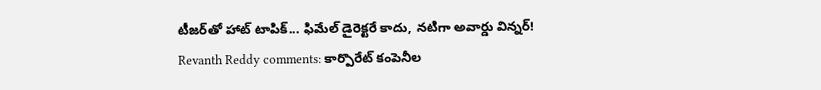టీజర్‌తో హాట్ టాపిక్‌... ఫిమేల్ డైరెక్టరే కాదు, నటిగా అవార్డు విన్నర్!
Revanth Reddy comments: కార్పొరేట్ కంపెనీల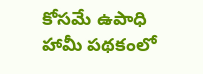కోసమే ఉపాధి హామీ పథకంలో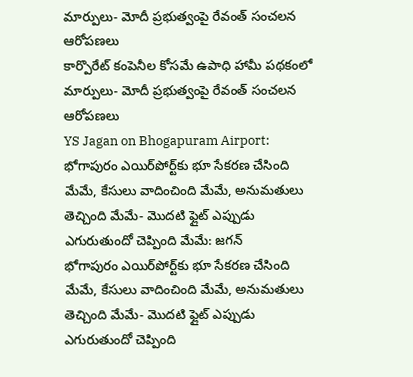మార్పులు- మోదీ ప్రభుత్వంపై రేవంత్ సంచలన ఆరోపణలు
కార్పొరేట్ కంపెనీల కోసమే ఉపాధి హామీ పథకంలో మార్పులు- మోదీ ప్రభుత్వంపై రేవంత్ సంచలన ఆరోపణలు
YS Jagan on Bhogapuram Airport: భోగాపురం ఎయిర్‌పోర్ట్‌కు భూ సేకరణ చేసింది మేమే, కేసులు వాదించింది మేమే, అనుమతులు తెచ్చింది మేమే- మొదటి ఫ్లైట్‌ ఎప్పుడు ఎగురుతుందో చెప్పింది మేమే: జగన్
భోగాపురం ఎయిర్‌పోర్ట్‌కు భూ సేకరణ చేసింది మేమే, కేసులు వాదించింది మేమే, అనుమతులు తెచ్చింది మేమే- మొదటి ఫ్లైట్‌ ఎప్పుడు ఎగురుతుందో చెప్పింది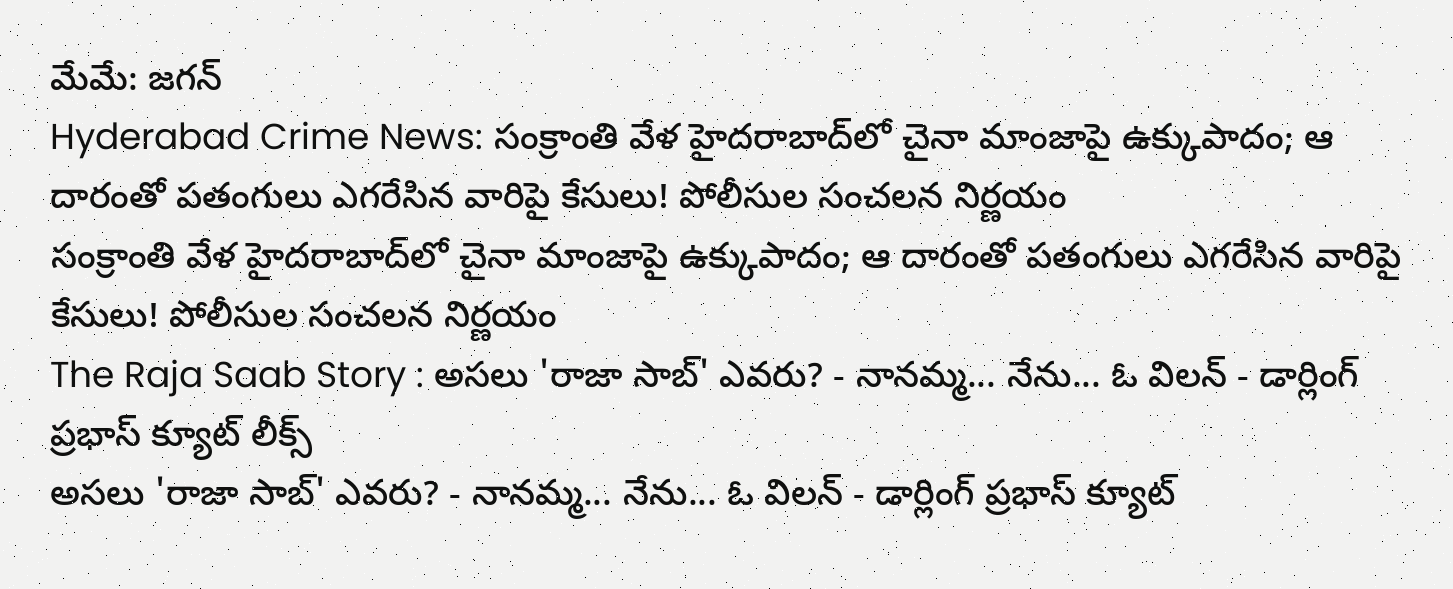మేమే: జగన్
Hyderabad Crime News: సంక్రాంతి వేళ హైదరాబాద్‌లో చైనా మాంజాపై ఉక్కుపాదం; ఆ దారంతో పతంగులు ఎగరేసిన వారిపై కేసులు! పోలీసుల సంచలన నిర్ణయం
సంక్రాంతి వేళ హైదరాబాద్‌లో చైనా మాంజాపై ఉక్కుపాదం; ఆ దారంతో పతంగులు ఎగరేసిన వారిపై కేసులు! పోలీసుల సంచలన నిర్ణయం
The Raja Saab Story : అసలు 'రాజా సాబ్' ఎవరు? - నానమ్మ... నేను... ఓ విలన్ - డార్లింగ్ ప్రభాస్ క్యూట్ లీక్స్
అసలు 'రాజా సాబ్' ఎవరు? - నానమ్మ... నేను... ఓ విలన్ - డార్లింగ్ ప్రభాస్ క్యూట్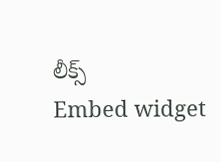లీక్స్
Embed widget